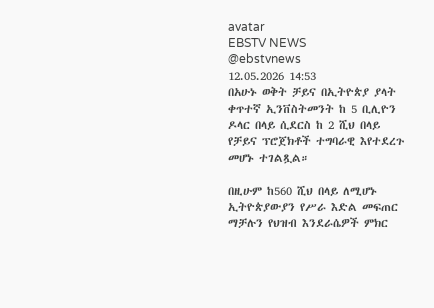avatar
EBSTV NEWS
@ebstvnews
12.05.2026 14:53
በአሁኑ ወቅት ቻይና በኢትዮጵያ ያላት ቀጥተኛ ኢንቨስትመንት ከ 5 ቢሊዮን ዶላር በላይ ሲደርስ ከ 2 ሺህ በላይ የቻይና ፕሮጀክቶች ተግባራዊ እየተደረጉ መሆኑ ተገልጿል።

በዚሁም ከ560 ሺህ በላይ ለሚሆኑ ኢትዮጵያውያን የሥራ እድል መፍጠር ማቻሉን የህዝብ እንደራሴዎች ምክር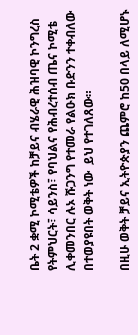ቤት 2 ቋሚ ኮሚቴዎች ከቻይና ብሄራዊ ሕዝባዊ ኮንግረስ የትምህርት፣ ሳይንስ፣ የባህልና የሕብረተሰብ ጤና ኮሚቴ ሊቀመንበር ሉኦ ሹጋንግ የተመራ የልዑክ ቡድንን ተቀብለው በተወያዩበት ወቅት ነው  ይህ የተገለጸው።

በዚሁ ወቅት ቻይና ኢትዮጵያን ጨምሮ ከ50 በላይ ለሚሆኑ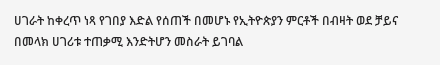ሀገራት ከቀረጥ ነጻ የገበያ እድል የሰጠች በመሆኑ የኢትዮጵያን ምርቶች በብዛት ወደ ቻይና በመላክ ሀገሪቱ ተጠቃሚ እንድትሆን መስራት ይገባል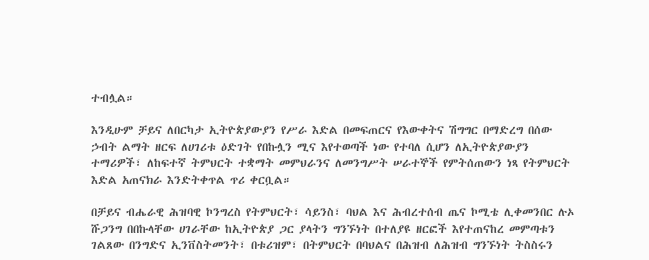ተብሏል።

እንዲሁም ቻይና ለበርካታ ኢትዮጵያውያን የሥራ እድል በመፍጠርና የእውቀትና ሽግግር በማድረግ በሰው ኃብት ልማት ዘርፍ ለሀገሪቱ ዕድገት የበኩሏን ሚና እየተወጣች ነው የተባለ ሲሆን ለኢትዮጵያውያን ተማሪዎች፣ ለከፍተኛ ትምህርት ተቋማት መምህራንና ለመንግሥት ሠራተኞች የምትሰጠውን ነጻ የትምህርት እድል አጠናክራ እንድትቀጥል ጥሪ ቀርቧል።

በቻይና ብሔራዊ ሕዝባዊ ኮንግረስ የትምህርት፣ ሳይንስ፣ ባህል እና ሕብረተሰብ ጤና ኮሚቴ ሊቀመንበር ሉኦ ሹጋንግ በበኩላቸው ሀገራቸው ከኢትዮጵያ ጋር ያላትን ግንኙነት በተለያዩ ዘርፎች እየተጠናከረ መምጣቱን ገልጸው በንግድና ኢንቨስትመንት፣ በቱሪዝም፣ በትምህርት በባህልና በሕዝብ ለሕዝብ ግንኙነት ትስስሩን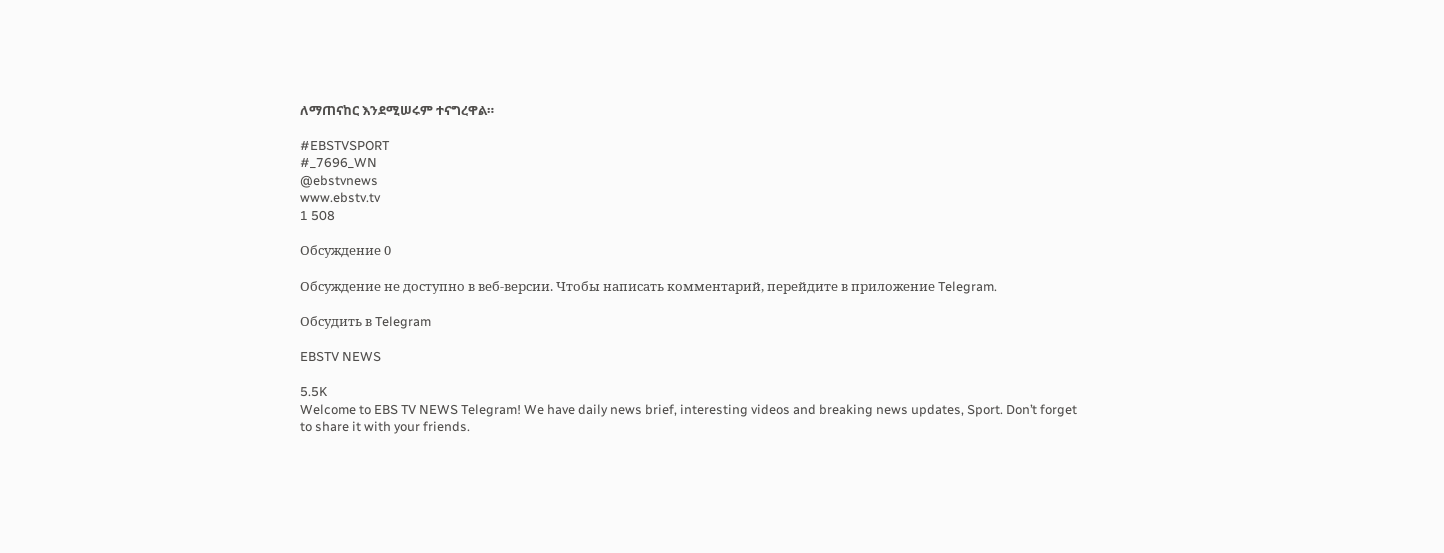ለማጠናከር እንደሚሠሩም ተናግረዋል።

#EBSTVSPORT
#_7696_WN
@ebstvnews
www.ebstv.tv
1 508

Обсуждение 0

Обсуждение не доступно в веб-версии. Чтобы написать комментарий, перейдите в приложение Telegram.

Обсудить в Telegram

EBSTV NEWS

5.5K
Welcome to EBS TV NEWS Telegram! We have daily news brief, interesting videos and breaking news updates, Sport. Don’t forget to share it with your friends.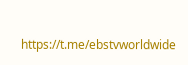https://t.me/ebstvworldwide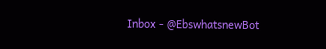Inbox - @EbswhatsnewBot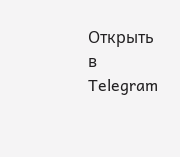Открыть в Telegram